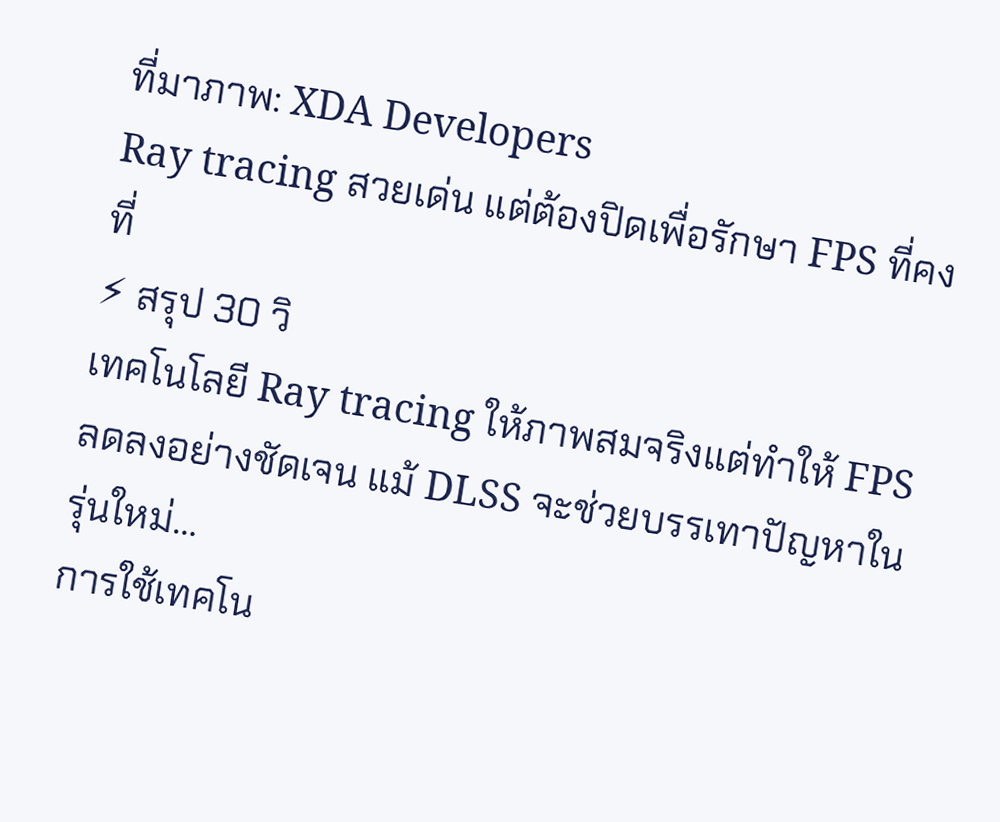ที่มาภาพ: XDA Developers
Ray tracing สวยเด่น แต่ต้องปิดเพื่อรักษา FPS ที่คงที่
⚡ สรุป 30 วิ
เทคโนโลยี Ray tracing ให้ภาพสมจริงแต่ทำให้ FPS ลดลงอย่างชัดเจน แม้ DLSS จะช่วยบรรเทาปัญหาในรุ่นใหม่…
การใช้เทคโน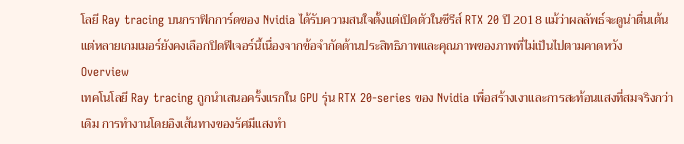โลยี Ray tracing บนกราฟิกการ์ดของ Nvidia ได้รับความสนใจตั้งแต่เปิดตัวในซีรีส์ RTX 20 ปี 2018 แม้ว่าผลลัพธ์จะดูน่าตื่นเต้น แต่หลายเกมเมอร์ยังคงเลือกปิดฟีเจอร์นี้เนื่องจากข้อจำกัดด้านประสิทธิภาพและคุณภาพของภาพที่ไม่เป็นไปตามคาดหวัง
Overview
เทคโนโลยี Ray tracing ถูกนำเสนอครั้งแรกใน GPU รุ่น RTX 20‑series ของ Nvidia เพื่อสร้างเงาและการสะท้อนแสงที่สมจริงกว่าเดิม การทำงานโดยอิงเส้นทางของรัศมีแสงทำ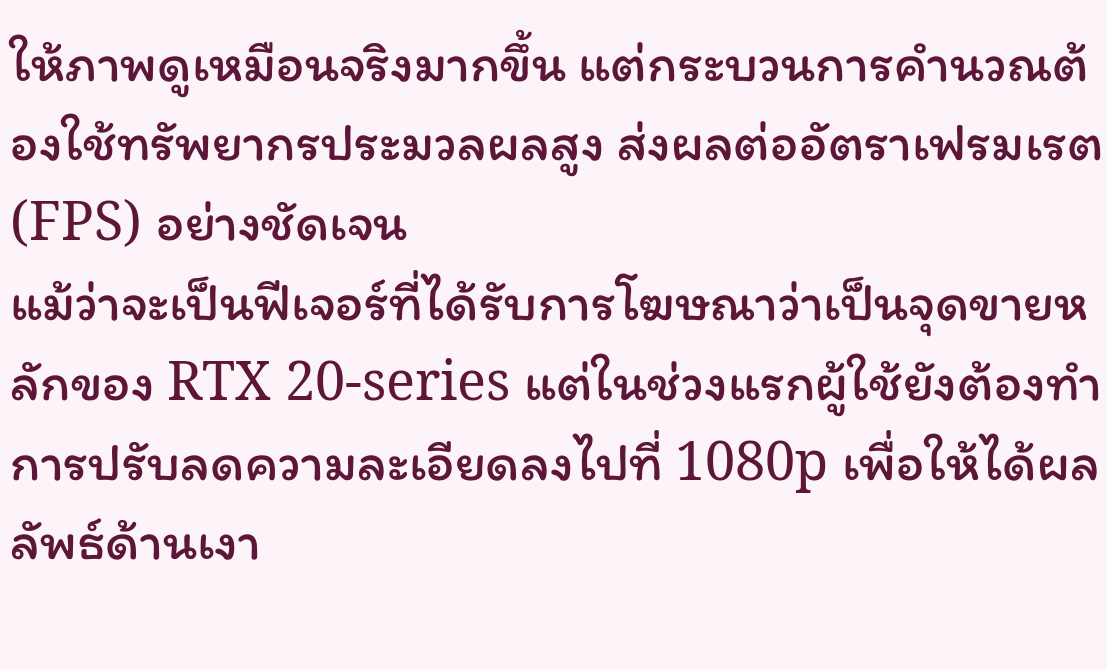ให้ภาพดูเหมือนจริงมากขึ้น แต่กระบวนการคำนวณต้องใช้ทรัพยากรประมวลผลสูง ส่งผลต่ออัตราเฟรมเรต (FPS) อย่างชัดเจน
แม้ว่าจะเป็นฟีเจอร์ที่ได้รับการโฆษณาว่าเป็นจุดขายหลักของ RTX 20‑series แต่ในช่วงแรกผู้ใช้ยังต้องทำการปรับลดความละเอียดลงไปที่ 1080p เพื่อให้ได้ผลลัพธ์ด้านเงา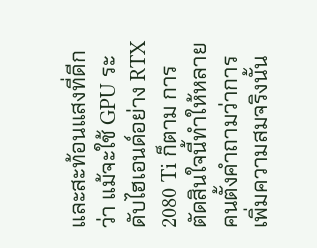และสะท้อนแสงที่ดีกว่า แม้จะใช้ GPU ระดับไฮเอนด์อย่าง RTX 2080 Ti ก็ตาม การตัดสินใจนี้ทำให้หลายคนตั้งคำถามว่าการเพิ่มความสมจริงนั้น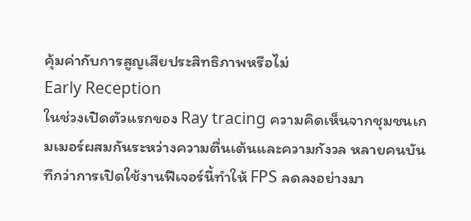คุ้มค่ากับการสูญเสียประสิทธิภาพหรือไม่
Early Reception
ในช่วงเปิดตัวแรกของ Ray tracing ความคิดเห็นจากชุมชนเกมเมอร์ผสมกันระหว่างความตื่นเต้นและความกังวล หลายคนบันทึกว่าการเปิดใช้งานฟีเจอร์นี้ทำให้ FPS ลดลงอย่างมา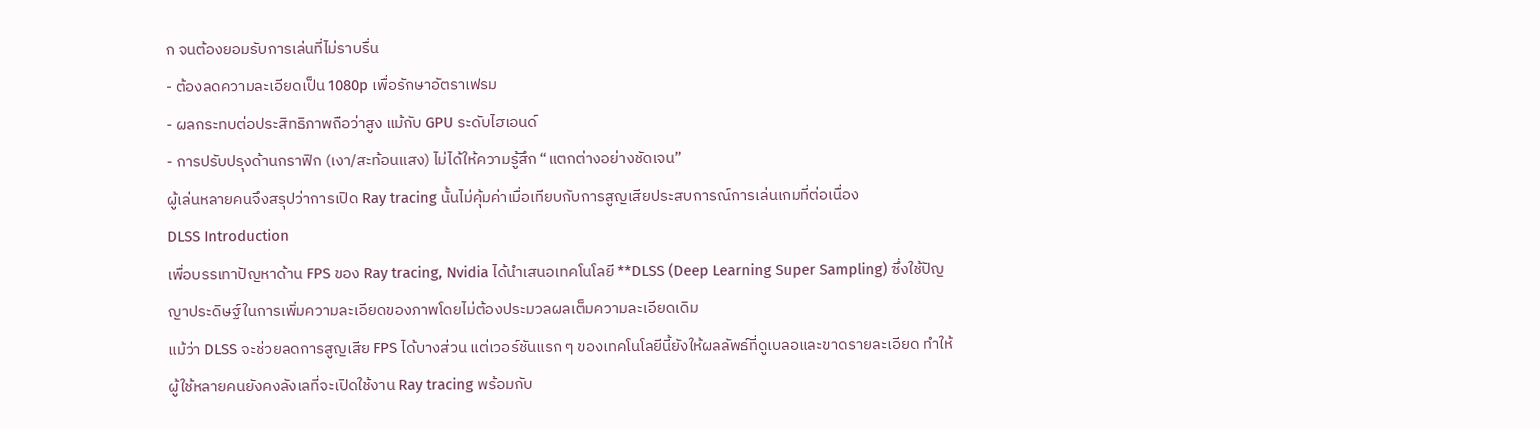ก จนต้องยอมรับการเล่นที่ไม่ราบรื่น
- ต้องลดความละเอียดเป็น 1080p เพื่อรักษาอัตราเฟรม
- ผลกระทบต่อประสิทธิภาพถือว่าสูง แม้กับ GPU ระดับไฮเอนด์
- การปรับปรุงด้านกราฟิก (เงา/สะท้อนแสง) ไม่ได้ให้ความรู้สึก “แตกต่างอย่างชัดเจน”
ผู้เล่นหลายคนจึงสรุปว่าการเปิด Ray tracing นั้นไม่คุ้มค่าเมื่อเทียบกับการสูญเสียประสบการณ์การเล่นเกมที่ต่อเนื่อง
DLSS Introduction
เพื่อบรรเทาปัญหาด้าน FPS ของ Ray tracing, Nvidia ได้นำเสนอเทคโนโลยี **DLSS (Deep Learning Super Sampling) ซึ่งใช้ปัญญาประดิษฐ์ในการเพิ่มความละเอียดของภาพโดยไม่ต้องประมวลผลเต็มความละเอียดเดิม
แม้ว่า DLSS จะช่วยลดการสูญเสีย FPS ได้บางส่วน แต่เวอร์ชันแรก ๆ ของเทคโนโลยีนี้ยังให้ผลลัพธ์ที่ดูเบลอและขาดรายละเอียด ทำให้ผู้ใช้หลายคนยังคงลังเลที่จะเปิดใช้งาน Ray tracing พร้อมกับ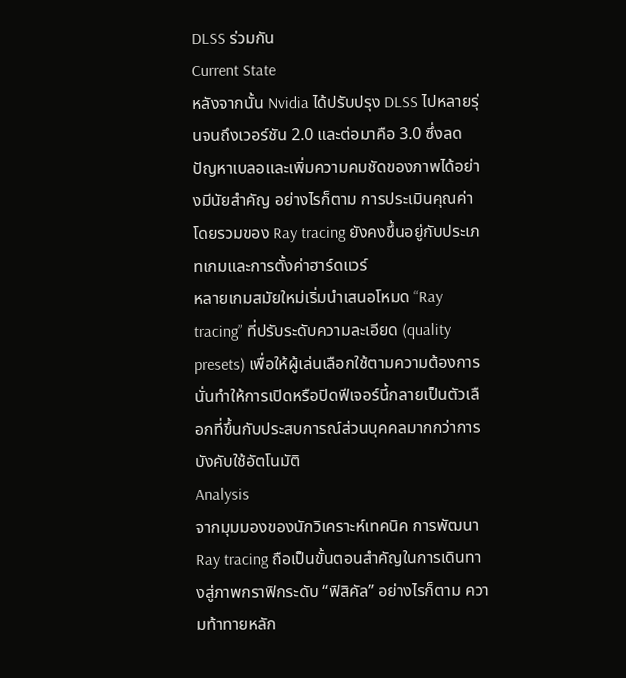DLSS ร่วมกัน
Current State
หลังจากนั้น Nvidia ได้ปรับปรุง DLSS ไปหลายรุ่นจนถึงเวอร์ชัน 2.0 และต่อมาคือ 3.0 ซึ่งลดปัญหาเบลอและเพิ่มความคมชัดของภาพได้อย่างมีนัยสำคัญ อย่างไรก็ตาม การประเมินคุณค่าโดยรวมของ Ray tracing ยังคงขึ้นอยู่กับประเภทเกมและการตั้งค่าฮาร์ดแวร์
หลายเกมสมัยใหม่เริ่มนำเสนอโหมด “Ray tracing” ที่ปรับระดับความละเอียด (quality presets) เพื่อให้ผู้เล่นเลือกใช้ตามความต้องการ นั่นทำให้การเปิดหรือปิดฟีเจอร์นี้กลายเป็นตัวเลือกที่ขึ้นกับประสบการณ์ส่วนบุคคลมากกว่าการบังคับใช้อัตโนมัติ
Analysis
จากมุมมองของนักวิเคราะห์เทคนิค การพัฒนา Ray tracing ถือเป็นขั้นตอนสำคัญในการเดินทางสู่ภาพกราฟิกระดับ “ฟิสิคัล” อย่างไรก็ตาม ความท้าทายหลัก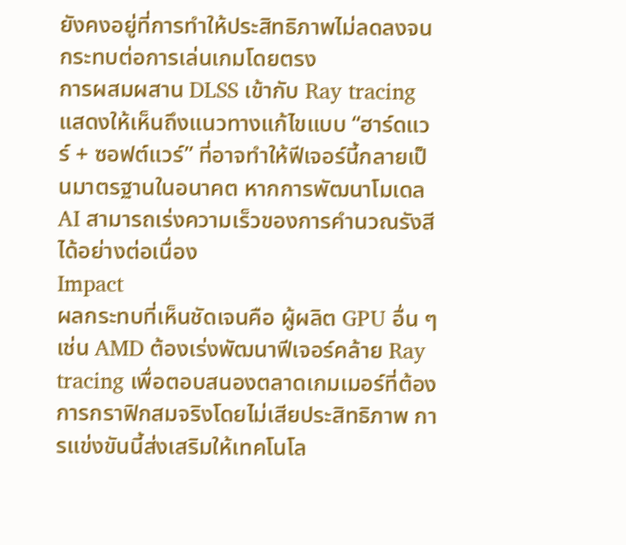ยังคงอยู่ที่การทำให้ประสิทธิภาพไม่ลดลงจนกระทบต่อการเล่นเกมโดยตรง
การผสมผสาน DLSS เข้ากับ Ray tracing แสดงให้เห็นถึงแนวทางแก้ไขแบบ “ฮาร์ดแวร์ + ซอฟต์แวร์” ที่อาจทำให้ฟีเจอร์นี้กลายเป็นมาตรฐานในอนาคต หากการพัฒนาโมเดล AI สามารถเร่งความเร็วของการคำนวณรังสีได้อย่างต่อเนื่อง
Impact
ผลกระทบที่เห็นชัดเจนคือ ผู้ผลิต GPU อื่น ๆ เช่น AMD ต้องเร่งพัฒนาฟีเจอร์คล้าย Ray tracing เพื่อตอบสนองตลาดเกมเมอร์ที่ต้องการกราฟิกสมจริงโดยไม่เสียประสิทธิภาพ การแข่งขันนี้ส่งเสริมให้เทคโนโล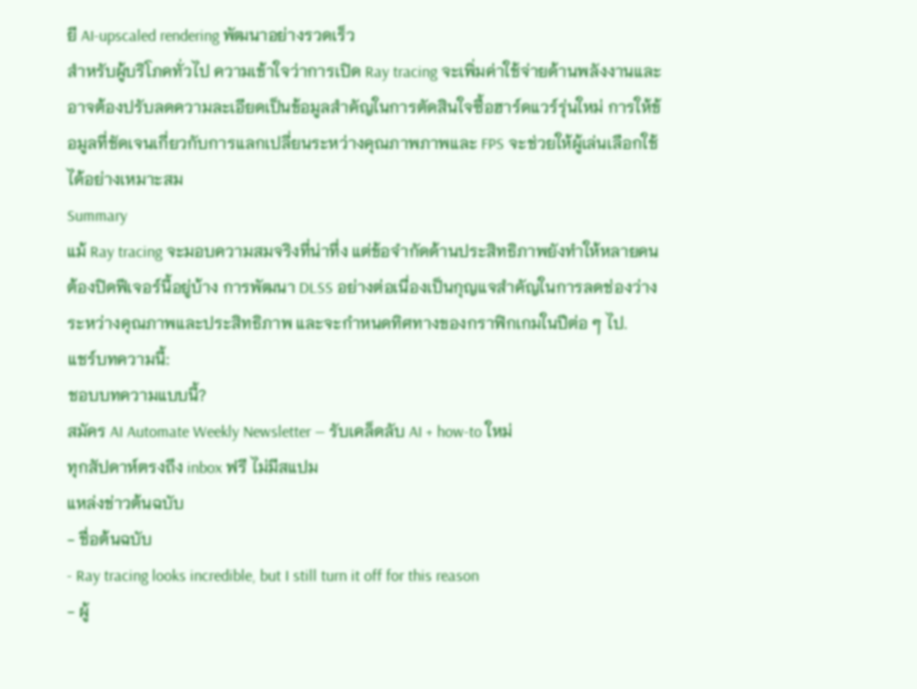ยี AI‑upscaled rendering พัฒนาอย่างรวดเร็ว
สำหรับผู้บริโภคทั่วไป ความเข้าใจว่าการเปิด Ray tracing จะเพิ่มค่าใช้จ่ายด้านพลังงานและอาจต้องปรับลดความละเอียดเป็นข้อมูลสำคัญในการตัดสินใจซื้อฮาร์ดแวร์รุ่นใหม่ การให้ข้อมูลที่ชัดเจนเกี่ยวกับการแลกเปลี่ยนระหว่างคุณภาพภาพและ FPS จะช่วยให้ผู้เล่นเลือกใช้ได้อย่างเหมาะสม
Summary
แม้ Ray tracing จะมอบความสมจริงที่น่าทึ่ง แต่ข้อจำกัดด้านประสิทธิภาพยังทำให้หลายคนต้องปิดฟีเจอร์นี้อยู่บ้าง การพัฒนา DLSS อย่างต่อเนื่องเป็นกุญแจสำคัญในการลดช่องว่างระหว่างคุณภาพและประสิทธิภาพ และจะกำหนดทิศทางของกราฟิกเกมในปีต่อ ๆ ไป.
แชร์บทความนี้:
ชอบบทความแบบนี้?
สมัคร AI Automate Weekly Newsletter — รับเคล็ดลับ AI + how-to ใหม่
ทุกสัปดาห์ตรงถึง inbox ฟรี ไม่มีสแปม
แหล่งข่าวต้นฉบับ
- ชื่อต้นฉบับ
- Ray tracing looks incredible, but I still turn it off for this reason
- ผู้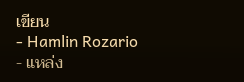เขียน
- Hamlin Rozario
- แหล่ง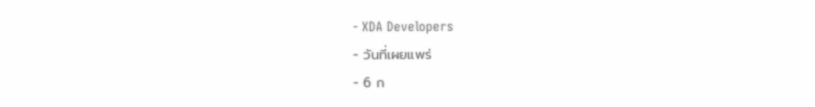- XDA Developers
- วันที่เผยแพร่
- 6 ก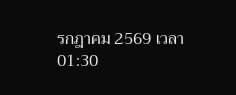รกฎาคม 2569 เวลา 01:30